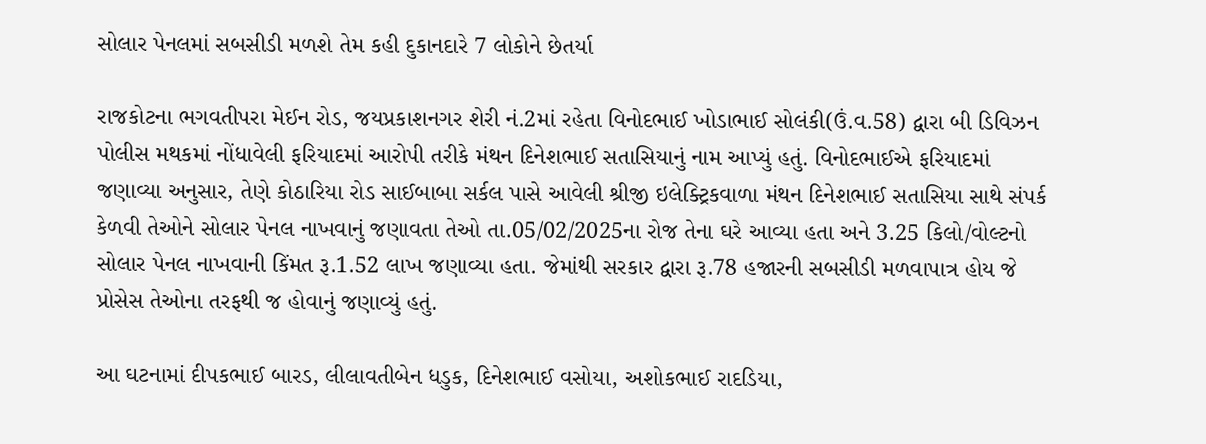સોલાર પેનલમાં સબસીડી મળશે તેમ કહી દુકાનદારે 7 લોકોને છેતર્યા

રાજકોટના ભગવતીપરા મેઈન રોડ, જયપ્રકાશનગર શેરી નં.2માં રહેતા વિનોદભાઈ ખોડાભાઈ સોલંકી(ઉં.વ.58) દ્વારા બી ડિવિઝન પોલીસ મથકમાં નોંધાવેલી ફરિયાદમાં આરોપી તરીકે મંથન દિનેશભાઈ સતાસિયાનું નામ આપ્યું હતું. વિનોદભાઈએ ફરિયાદમાં જણાવ્યા અનુસાર, તેણે કોઠારિયા રોડ સાઈબાબા સર્કલ પાસે આવેલી શ્રીજી ઇલેક્ટ્રિકવાળા મંથન દિનેશભાઈ સતાસિયા સાથે સંપર્ક કેળવી તેઓને સોલાર પેનલ નાખવાનું જણાવતા તેઓ તા.05/02/2025ના રોજ તેના ઘરે આવ્યા હતા અને 3.25 કિલો/વોલ્ટનો સોલાર પેનલ નાખવાની કિંમત રૂ.1.52 લાખ જણાવ્યા હતા. જેમાંથી સરકાર દ્વારા રૂ.78 હજારની સબસીડી મળવાપાત્ર હોય જે પ્રોસેસ તેઓના તરફથી જ હોવાનું જણાવ્યું હતું.

આ ઘટનામાં દીપકભાઈ બારડ, લીલાવતીબેન ધડુક, દિનેશભાઈ વસોયા, અશોકભાઈ રાદડિયા,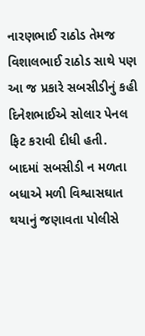નારણભાઈ રાઠોડ તેમજ વિશાલભાઈ રાઠોડ સાથે પણ આ જ પ્રકારે સબસીડીનું કહી દિનેશભાઈએ સોલાર પેનલ ફિટ કરાવી દીધી હતી. બાદમાં સબસીડી ન મળતા બધાએ મળી વિશ્વાસઘાત થયાનું જણાવતા પોલીસે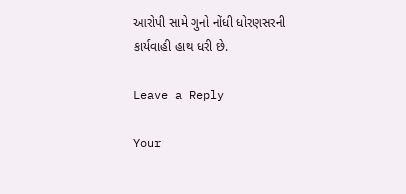આરોપી સામે ગુનો નોંધી ધોરણસરની કાર્યવાહી હાથ ધરી છે.

Leave a Reply

Your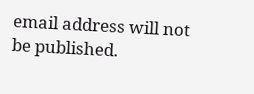email address will not be published.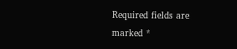Required fields are marked *